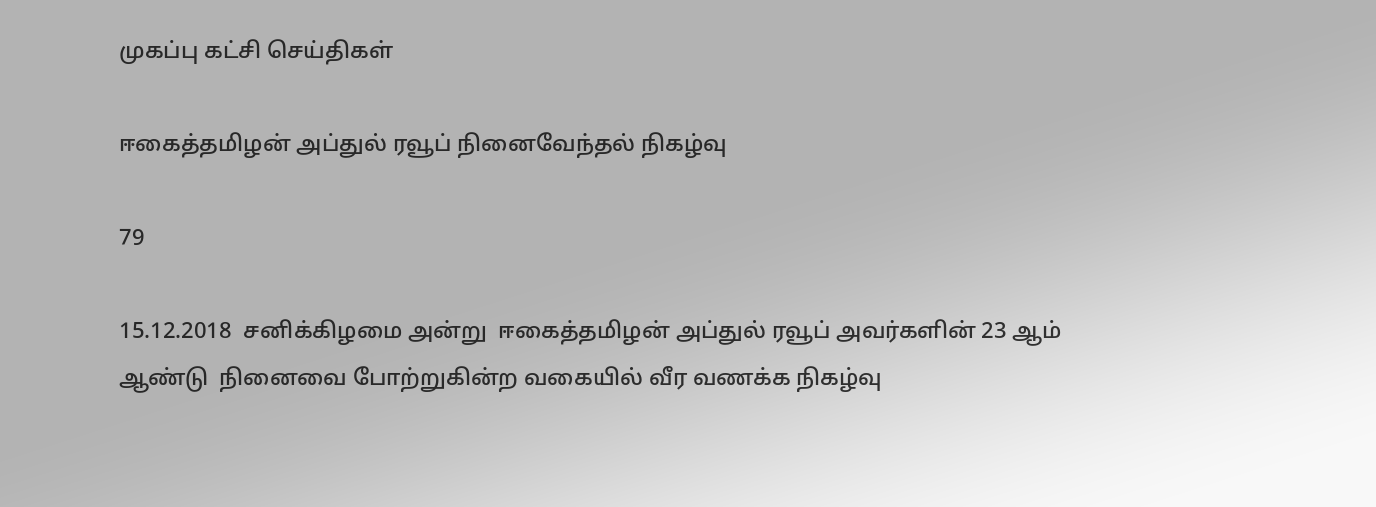முகப்பு கட்சி செய்திகள்

ஈகைத்தமிழன் அப்துல் ரவூப் நினைவேந்தல் நிகழ்வு

79

15.12.2018  சனிக்கிழமை அன்று  ஈகைத்தமிழன் அப்துல் ரவூப் அவர்களின் 23 ஆம் ஆண்டு  நினைவை போற்றுகின்ற வகையில் வீர வணக்க நிகழ்வு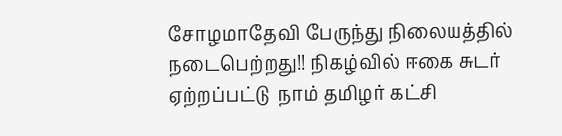சோழமாதேவி பேருந்து நிலையத்தில்  நடைபெற்றது!! நிகழ்வில் ஈகை சுடர் ஏற்றப்பட்டு  நாம் தமிழர் கட்சி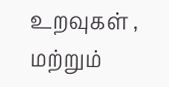உறவுகள் , மற்றும்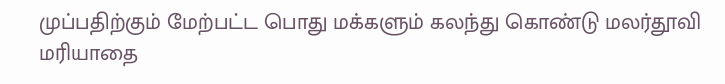முப்பதிற்கும் மேற்பட்ட பொது மக்களும் கலந்து கொண்டு மலர்தூவி மரியாதை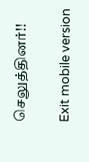செலுத்தினர்!!

Exit mobile version